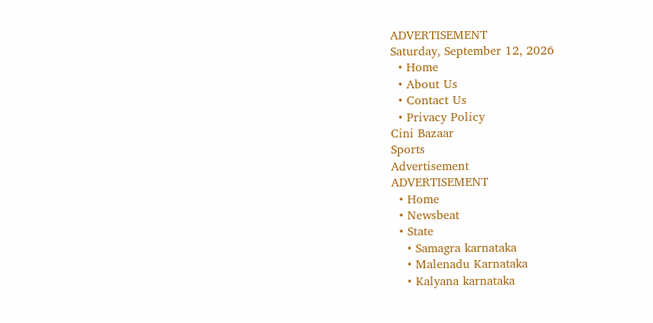ADVERTISEMENT
Saturday, September 12, 2026
  • Home
  • About Us
  • Contact Us
  • Privacy Policy
Cini Bazaar
Sports
Advertisement
ADVERTISEMENT
  • Home
  • Newsbeat
  • State
    • Samagra karnataka
    • Malenadu Karnataka
    • Kalyana karnataka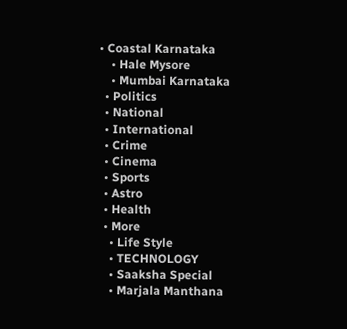• Coastal Karnataka
    • Hale Mysore
    • Mumbai Karnataka
  • Politics
  • National
  • International
  • Crime
  • Cinema
  • Sports
  • Astro
  • Health
  • More
    • Life Style
    • TECHNOLOGY
    • Saaksha Special
    • Marjala Manthana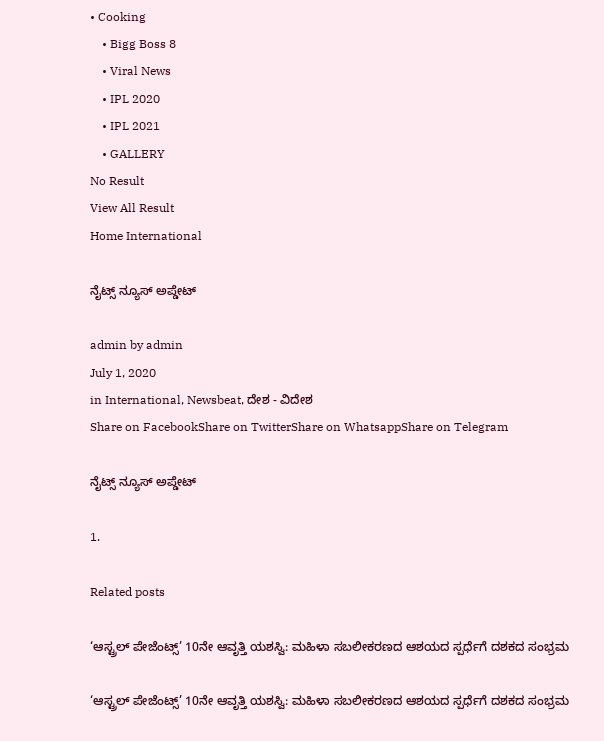• Cooking
    • Bigg Boss 8
    • Viral News
    • IPL 2020
    • IPL 2021
    • GALLERY
No Result
View All Result
Home International

ನೈಟ್ಸ್ ನ್ಯೂಸ್ ಅಪ್ಡೇಟ್

admin by admin
July 1, 2020
in International, Newsbeat, ದೇಶ - ವಿದೇಶ
Share on FacebookShare on TwitterShare on WhatsappShare on Telegram

ನೈಟ್ಸ್ ನ್ಯೂಸ್ ಅಪ್ಡೇಟ್

1.

Related posts

‘ಆಸ್ಟ್ರಲ್ ಪೇಜೆಂಟ್ಸ್’ 10ನೇ ಆವೃತ್ತಿ ಯಶಸ್ವಿ: ಮಹಿಳಾ ಸಬಲೀಕರಣದ ಆಶಯದ ಸ್ಪರ್ಧೆಗೆ ದಶಕದ ಸಂಭ್ರಮ

‘ಆಸ್ಟ್ರಲ್ ಪೇಜೆಂಟ್ಸ್’ 10ನೇ ಆವೃತ್ತಿ ಯಶಸ್ವಿ: ಮಹಿಳಾ ಸಬಲೀಕರಣದ ಆಶಯದ ಸ್ಪರ್ಧೆಗೆ ದಶಕದ ಸಂಭ್ರಮ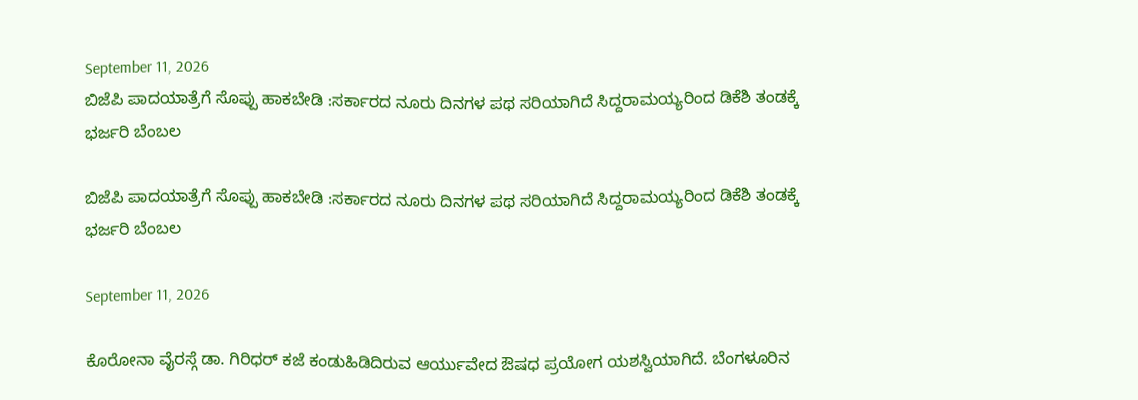September 11, 2026
ಬಿಜೆಪಿ ಪಾದಯಾತ್ರೆಗೆ ಸೊಪ್ಪು ಹಾಕಬೇಡಿ :ಸರ್ಕಾರದ ನೂರು ದಿನಗಳ ಪಥ ಸರಿಯಾಗಿದೆ ಸಿದ್ದರಾಮಯ್ಯರಿಂದ ಡಿಕೆಶಿ ತಂಡಕ್ಕೆ ಭರ್ಜರಿ ಬೆಂಬಲ

ಬಿಜೆಪಿ ಪಾದಯಾತ್ರೆಗೆ ಸೊಪ್ಪು ಹಾಕಬೇಡಿ :ಸರ್ಕಾರದ ನೂರು ದಿನಗಳ ಪಥ ಸರಿಯಾಗಿದೆ ಸಿದ್ದರಾಮಯ್ಯರಿಂದ ಡಿಕೆಶಿ ತಂಡಕ್ಕೆ ಭರ್ಜರಿ ಬೆಂಬಲ

September 11, 2026

ಕೊರೋನಾ ವೈರಸ್ಗೆ ಡಾ. ಗಿರಿಧರ್ ಕಜೆ ಕಂಡುಹಿಡಿದಿರುವ ಆರ್ಯುವೇದ ಔಷಧ ಪ್ರಯೋಗ ಯಶಸ್ವಿಯಾಗಿದೆ. ಬೆಂಗಳೂರಿನ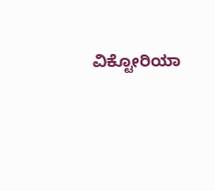ವಿಕ್ಟೋರಿಯಾ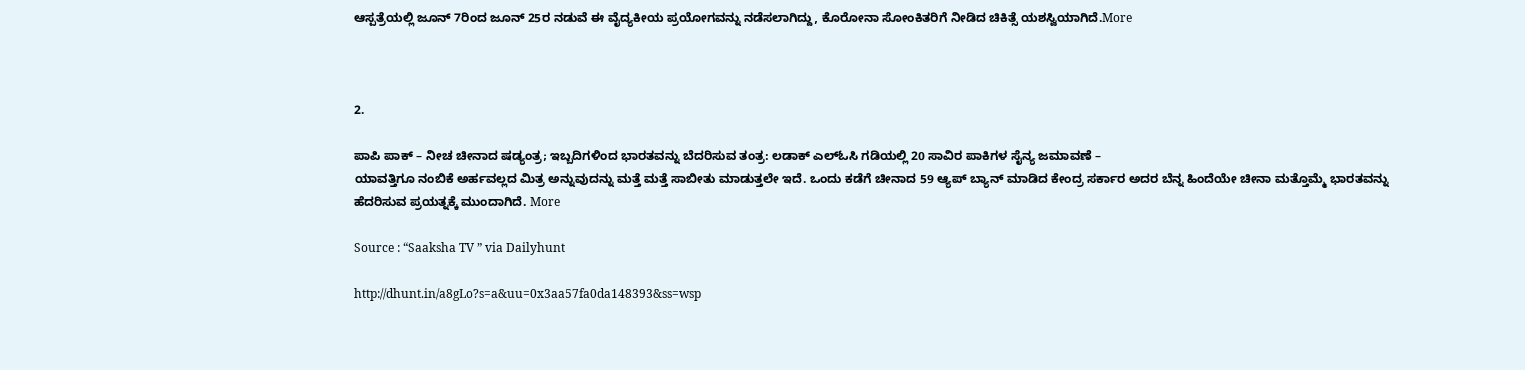ಆಸ್ಪತ್ರೆಯಲ್ಲಿ ಜೂನ್ 7ರಿಂದ ಜೂನ್ 25ರ ನಡುವೆ ಈ ವೈದ್ಯಕೀಯ ಪ್ರಯೋಗವನ್ನು ನಡೆಸಲಾಗಿದ್ದು, ಕೊರೋನಾ ಸೋಂಕಿತರಿಗೆ ನೀಡಿದ ಚಿಕಿತ್ಸೆ ಯಶಸ್ವಿಯಾಗಿದೆ.More



2.

ಪಾಪಿ ಪಾಕ್ – ನೀಚ ಚೀನಾದ ಷಡ್ಯಂತ್ರ; ಇಬ್ಬದಿಗಳಿಂದ ಭಾರತವನ್ನು ಬೆದರಿಸುವ ತಂತ್ರ: ಲಡಾಕ್ ಎಲ್ಓಸಿ ಗಡಿಯಲ್ಲಿ 20 ಸಾವಿರ ಪಾಕಿಗಳ ಸೈನ್ಯ ಜಮಾವಣೆ –
ಯಾವತ್ತಿಗೂ ನಂಬಿಕೆ ಅರ್ಹವಲ್ಲದ ಮಿತ್ರ ಅನ್ನುವುದನ್ನು ಮತ್ತೆ ಮತ್ತೆ ಸಾಬೀತು ಮಾಡುತ್ತಲೇ ಇದೆ. ಒಂದು ಕಡೆಗೆ ಚೀನಾದ 59 ಆ್ಯಪ್ ಬ್ಯಾನ್ ಮಾಡಿದ ಕೇಂದ್ರ ಸರ್ಕಾರ ಅದರ ಬೆನ್ನ ಹಿಂದೆಯೇ ಚೀನಾ ಮತ್ತೊಮ್ಮೆ ಭಾರತವನ್ನು ಹೆದರಿಸುವ ಪ್ರಯತ್ನಕ್ಕೆ ಮುಂದಾಗಿದೆ. More

Source : “Saaksha TV ” via Dailyhunt

http://dhunt.in/a8gLo?s=a&uu=0x3aa57fa0da148393&ss=wsp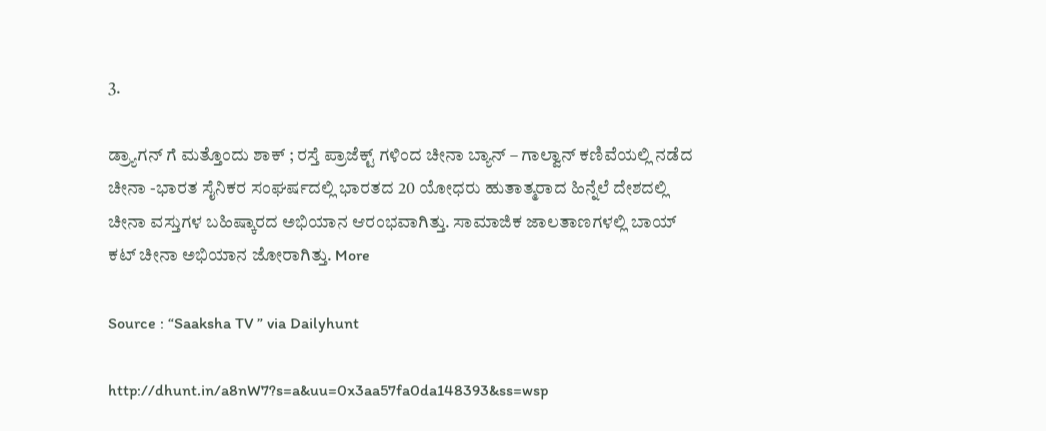3.

ಡ್ರ್ಯಾಗನ್ ಗೆ ಮತ್ತೊಂದು ಶಾಕ್ ; ರಸ್ತೆ ಪ್ರಾಜೆಕ್ಟ್ ಗಳಿಂದ ಚೀನಾ ಬ್ಯಾನ್ – ಗಾಲ್ವಾನ್ ಕಣಿವೆಯಲ್ಲಿ ನಡೆದ ಚೀನಾ -ಭಾರತ ಸೈನಿಕರ ಸಂಘರ್ಷದಲ್ಲಿ ಭಾರತದ 20 ಯೋಧರು ಹುತಾತ್ಮರಾದ ಹಿನ್ನೆಲೆ ದೇಶದಲ್ಲಿ ಚೀನಾ ವಸ್ತುಗಳ ಬಹಿಷ್ಕಾರದ ಅಭಿಯಾನ ಆರಂಭವಾಗಿತ್ತು. ಸಾಮಾಜಿಕ ಜಾಲತಾಣಗಳಲ್ಲಿ ಬಾಯ್ ಕಟ್ ಚೀನಾ ಅಭಿಯಾನ ಜೋರಾಗಿತ್ತು. More

Source : “Saaksha TV ” via Dailyhunt

http://dhunt.in/a8nW7?s=a&uu=0x3aa57fa0da148393&ss=wsp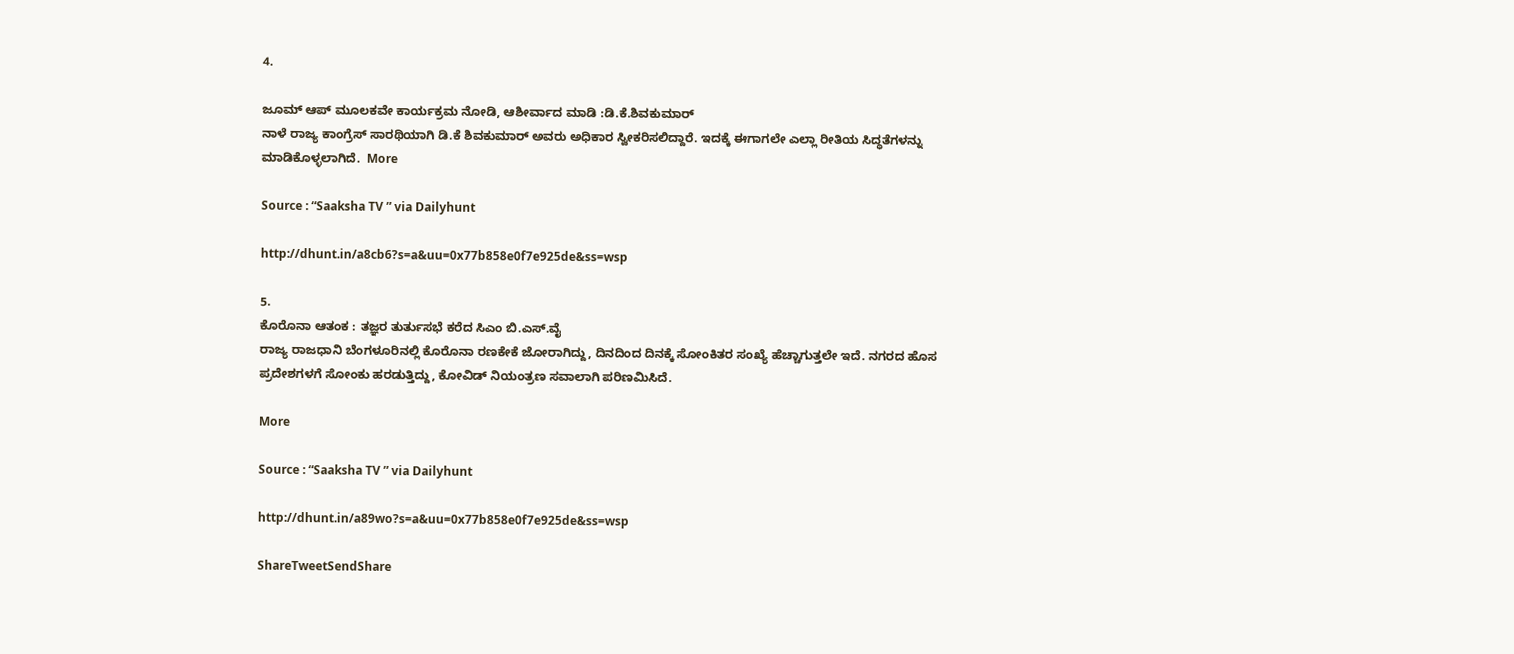4.

ಜೂಮ್ ಆಪ್ ಮೂಲಕವೇ ಕಾರ್ಯಕ್ರಮ ನೋಡಿ, ಆಶೀರ್ವಾದ ಮಾಡಿ :ಡಿ.ಕೆ.ಶಿವಕುಮಾರ್
ನಾಳೆ ರಾಜ್ಯ ಕಾಂಗ್ರೆಸ್ ಸಾರಥಿಯಾಗಿ ಡಿ.ಕೆ ಶಿವಕುಮಾರ್ ಅವರು ಅಧಿಕಾರ ಸ್ವೀಕರಿಸಲಿದ್ದಾರೆ. ಇದಕ್ಕೆ ಈಗಾಗಲೇ ಎಲ್ಲಾ ರೀತಿಯ ಸಿದ್ಧತೆಗಳನ್ನು ಮಾಡಿಕೊಳ್ಳಲಾಗಿದೆ.  More

Source : “Saaksha TV ” via Dailyhunt

http://dhunt.in/a8cb6?s=a&uu=0x77b858e0f7e925de&ss=wsp

5.
ಕೊರೊನಾ ಆತಂಕ : ತಜ್ಞರ ತುರ್ತುಸಭೆ ಕರೆದ ಸಿಎಂ ಬಿ.ಎಸ್.ವೈ
ರಾಜ್ಯ ರಾಜಧಾನಿ ಬೆಂಗಳೂರಿನಲ್ಲಿ ಕೊರೊನಾ ರಣಕೇಕೆ ಜೋರಾಗಿದ್ದು, ದಿನದಿಂದ ದಿನಕ್ಕೆ ಸೋಂಕಿತರ ಸಂಖ್ಯೆ ಹೆಚ್ಚಾಗುತ್ತಲೇ ಇದೆ. ನಗರದ ಹೊಸ ಪ್ರದೇಶಗಳಗೆ ಸೋಂಕು ಹರಡುತ್ತಿದ್ದು, ಕೋವಿಡ್ ನಿಯಂತ್ರಣ ಸವಾಲಾಗಿ ಪರಿಣಮಿಸಿದೆ.

More

Source : “Saaksha TV ” via Dailyhunt

http://dhunt.in/a89wo?s=a&uu=0x77b858e0f7e925de&ss=wsp

ShareTweetSendShare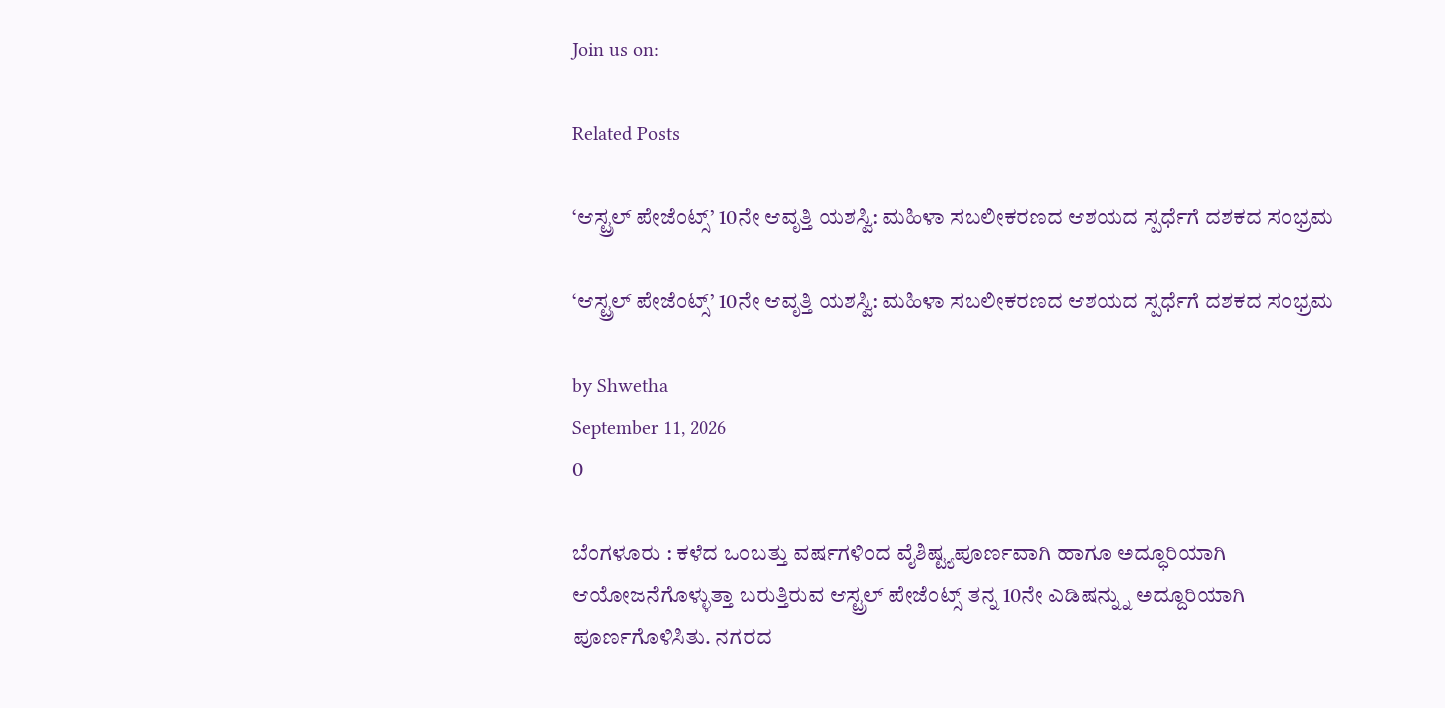Join us on:

Related Posts

‘ಆಸ್ಟ್ರಲ್ ಪೇಜೆಂಟ್ಸ್’ 10ನೇ ಆವೃತ್ತಿ ಯಶಸ್ವಿ: ಮಹಿಳಾ ಸಬಲೀಕರಣದ ಆಶಯದ ಸ್ಪರ್ಧೆಗೆ ದಶಕದ ಸಂಭ್ರಮ

‘ಆಸ್ಟ್ರಲ್ ಪೇಜೆಂಟ್ಸ್’ 10ನೇ ಆವೃತ್ತಿ ಯಶಸ್ವಿ: ಮಹಿಳಾ ಸಬಲೀಕರಣದ ಆಶಯದ ಸ್ಪರ್ಧೆಗೆ ದಶಕದ ಸಂಭ್ರಮ

by Shwetha
September 11, 2026
0

ಬೆಂಗಳೂರು : ಕಳೆದ ಒಂಬತ್ತು ವರ್ಷಗಳಿಂದ ವೈಶಿಷ್ಟ್ಯಪೂರ್ಣವಾಗಿ ಹಾಗೂ ಅದ್ಧೂರಿಯಾಗಿ ಆಯೋಜನೆಗೊಳ್ಳುತ್ತಾ ಬರುತ್ತಿರುವ ಆಸ್ಟ್ರಲ್ ಪೇಜೆಂಟ್ಸ್ ತನ್ನ 10ನೇ ಎಡಿಷನ್ನ್ನು ಅದ್ದೂರಿಯಾಗಿ ಪೂರ್ಣಗೊಳಿಸಿತು. ನಗರದ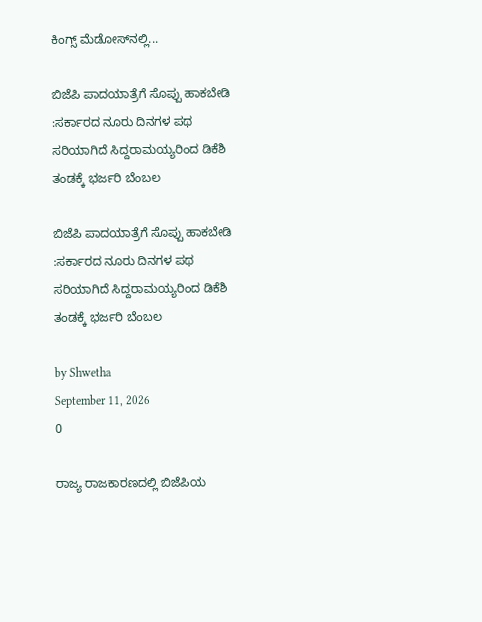ಕಿಂಗ್ಸ್ ಮೆಡೋಸ್‌ನಲ್ಲಿ...

ಬಿಜೆಪಿ ಪಾದಯಾತ್ರೆಗೆ ಸೊಪ್ಪು ಹಾಕಬೇಡಿ :ಸರ್ಕಾರದ ನೂರು ದಿನಗಳ ಪಥ ಸರಿಯಾಗಿದೆ ಸಿದ್ದರಾಮಯ್ಯರಿಂದ ಡಿಕೆಶಿ ತಂಡಕ್ಕೆ ಭರ್ಜರಿ ಬೆಂಬಲ

ಬಿಜೆಪಿ ಪಾದಯಾತ್ರೆಗೆ ಸೊಪ್ಪು ಹಾಕಬೇಡಿ :ಸರ್ಕಾರದ ನೂರು ದಿನಗಳ ಪಥ ಸರಿಯಾಗಿದೆ ಸಿದ್ದರಾಮಯ್ಯರಿಂದ ಡಿಕೆಶಿ ತಂಡಕ್ಕೆ ಭರ್ಜರಿ ಬೆಂಬಲ

by Shwetha
September 11, 2026
0

ರಾಜ್ಯ ರಾಜಕಾರಣದಲ್ಲಿ ಬಿಜೆಪಿಯ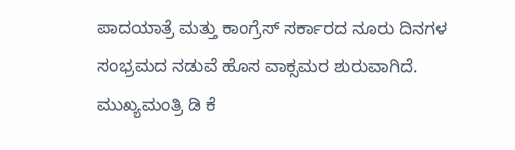ಪಾದಯಾತ್ರೆ ಮತ್ತು ಕಾಂಗ್ರೆಸ್ ಸರ್ಕಾರದ ನೂರು ದಿನಗಳ ಸಂಭ್ರಮದ ನಡುವೆ ಹೊಸ ವಾಕ್ಸಮರ ಶುರುವಾಗಿದೆ. ಮುಖ್ಯಮಂತ್ರಿ ಡಿ ಕೆ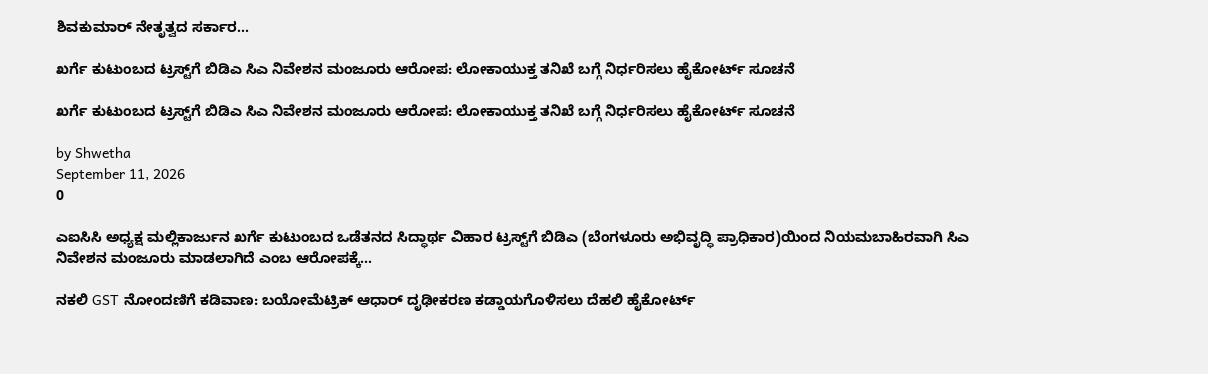ಶಿವಕುಮಾರ್ ನೇತೃತ್ವದ ಸರ್ಕಾರ...

ಖರ್ಗೆ ಕುಟುಂಬದ ಟ್ರಸ್ಟ್‌ಗೆ ಬಿಡಿಎ ಸಿಎ ನಿವೇಶನ ಮಂಜೂರು ಆರೋಪ: ಲೋಕಾಯುಕ್ತ ತನಿಖೆ ಬಗ್ಗೆ ನಿರ್ಧರಿಸಲು ಹೈಕೋರ್ಟ್ ಸೂಚನೆ

ಖರ್ಗೆ ಕುಟುಂಬದ ಟ್ರಸ್ಟ್‌ಗೆ ಬಿಡಿಎ ಸಿಎ ನಿವೇಶನ ಮಂಜೂರು ಆರೋಪ: ಲೋಕಾಯುಕ್ತ ತನಿಖೆ ಬಗ್ಗೆ ನಿರ್ಧರಿಸಲು ಹೈಕೋರ್ಟ್ ಸೂಚನೆ

by Shwetha
September 11, 2026
0

ಎಐಸಿಸಿ ಅಧ್ಯಕ್ಷ ಮಲ್ಲಿಕಾರ್ಜುನ ಖರ್ಗೆ ಕುಟುಂಬದ ಒಡೆತನದ ಸಿದ್ಧಾರ್ಥ ವಿಹಾರ ಟ್ರಸ್ಟ್‌ಗೆ ಬಿಡಿಎ (ಬೆಂಗಳೂರು ಅಭಿವೃದ್ಧಿ ಪ್ರಾಧಿಕಾರ)ಯಿಂದ ನಿಯಮಬಾಹಿರವಾಗಿ ಸಿಎ ನಿವೇಶನ ಮಂಜೂರು ಮಾಡಲಾಗಿದೆ ಎಂಬ ಆರೋಪಕ್ಕೆ...

ನಕಲಿ GST ನೋಂದಣಿಗೆ ಕಡಿವಾಣ: ಬಯೋಮೆಟ್ರಿಕ್ ಆಧಾರ್ ದೃಢೀಕರಣ ಕಡ್ಡಾಯಗೊಳಿಸಲು ದೆಹಲಿ ಹೈಕೋರ್ಟ್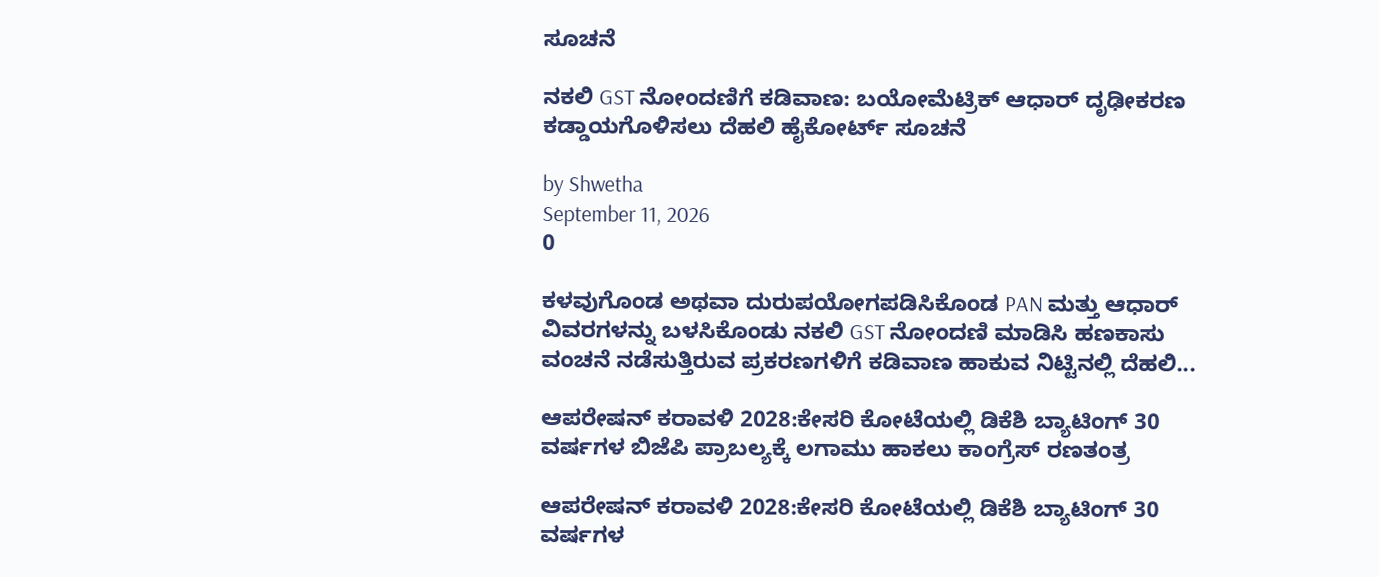ಸೂಚನೆ

ನಕಲಿ GST ನೋಂದಣಿಗೆ ಕಡಿವಾಣ: ಬಯೋಮೆಟ್ರಿಕ್ ಆಧಾರ್ ದೃಢೀಕರಣ ಕಡ್ಡಾಯಗೊಳಿಸಲು ದೆಹಲಿ ಹೈಕೋರ್ಟ್ ಸೂಚನೆ

by Shwetha
September 11, 2026
0

ಕಳವುಗೊಂಡ ಅಥವಾ ದುರುಪಯೋಗಪಡಿಸಿಕೊಂಡ PAN ಮತ್ತು ಆಧಾರ್ ವಿವರಗಳನ್ನು ಬಳಸಿಕೊಂಡು ನಕಲಿ GST ನೋಂದಣಿ ಮಾಡಿಸಿ ಹಣಕಾಸು ವಂಚನೆ ನಡೆಸುತ್ತಿರುವ ಪ್ರಕರಣಗಳಿಗೆ ಕಡಿವಾಣ ಹಾಕುವ ನಿಟ್ಟಿನಲ್ಲಿ ದೆಹಲಿ...

ಆಪರೇಷನ್ ಕರಾವಳಿ 2028:ಕೇಸರಿ ಕೋಟೆಯಲ್ಲಿ ಡಿಕೆಶಿ ಬ್ಯಾಟಿಂಗ್ 30 ವರ್ಷಗಳ ಬಿಜೆಪಿ ಪ್ರಾಬಲ್ಯಕ್ಕೆ ಲಗಾಮು ಹಾಕಲು ಕಾಂಗ್ರೆಸ್ ರಣತಂತ್ರ

ಆಪರೇಷನ್ ಕರಾವಳಿ 2028:ಕೇಸರಿ ಕೋಟೆಯಲ್ಲಿ ಡಿಕೆಶಿ ಬ್ಯಾಟಿಂಗ್ 30 ವರ್ಷಗಳ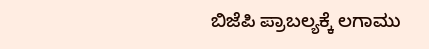ಬಿಜೆಪಿ ಪ್ರಾಬಲ್ಯಕ್ಕೆ ಲಗಾಮು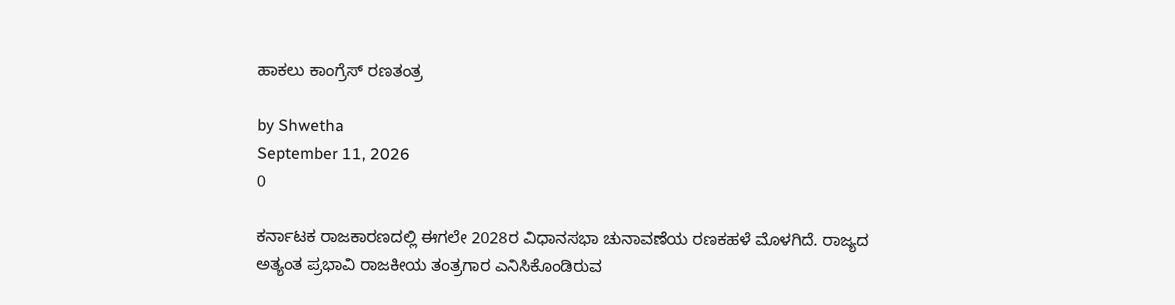ಹಾಕಲು ಕಾಂಗ್ರೆಸ್ ರಣತಂತ್ರ

by Shwetha
September 11, 2026
0

ಕರ್ನಾಟಕ ರಾಜಕಾರಣದಲ್ಲಿ ಈಗಲೇ 2028ರ ವಿಧಾನಸಭಾ ಚುನಾವಣೆಯ ರಣಕಹಳೆ ಮೊಳಗಿದೆ. ರಾಜ್ಯದ ಅತ್ಯಂತ ಪ್ರಭಾವಿ ರಾಜಕೀಯ ತಂತ್ರಗಾರ ಎನಿಸಿಕೊಂಡಿರುವ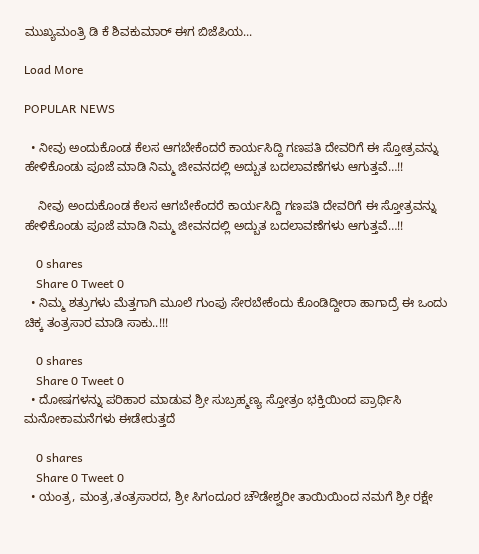ಮುಖ್ಯಮಂತ್ರಿ ಡಿ ಕೆ ಶಿವಕುಮಾರ್ ಈಗ ಬಿಜೆಪಿಯ...

Load More

POPULAR NEWS

  • ನೀವು ಅಂದುಕೊಂಡ ಕೆಲಸ ಆಗಬೇಕೆಂದರೆ ಕಾರ್ಯಸಿದ್ದಿ ಗಣಪತಿ ದೇವರಿಗೆ ಈ ಸ್ತೋತ್ರವನ್ನು ಹೇಳಿಕೊಂಡು ಪೂಜೆ ಮಾಡಿ ನಿಮ್ಮ ಜೀವನದಲ್ಲಿ ಅದ್ಬುತ ಬದಲಾವಣೆಗಳು ಆಗುತ್ತವೆ…!!

    ನೀವು ಅಂದುಕೊಂಡ ಕೆಲಸ ಆಗಬೇಕೆಂದರೆ ಕಾರ್ಯಸಿದ್ದಿ ಗಣಪತಿ ದೇವರಿಗೆ ಈ ಸ್ತೋತ್ರವನ್ನು ಹೇಳಿಕೊಂಡು ಪೂಜೆ ಮಾಡಿ ನಿಮ್ಮ ಜೀವನದಲ್ಲಿ ಅದ್ಬುತ ಬದಲಾವಣೆಗಳು ಆಗುತ್ತವೆ…!!

    0 shares
    Share 0 Tweet 0
  • ನಿಮ್ಮ ಶತ್ರುಗಳು ಮೆತ್ತಗಾಗಿ ಮೂಲೆ ಗುಂಪು ಸೇರಬೇಕೆಂದು ಕೊಂಡಿದ್ದೀರಾ ಹಾಗಾದ್ರೆ ಈ ಒಂದು ಚಿಕ್ಕ ತಂತ್ರಸಾರ ಮಾಡಿ ಸಾಕು..!!!

    0 shares
    Share 0 Tweet 0
  • ದೋಷಗಳನ್ನು ಪರಿಹಾರ ಮಾಡುವ ಶ್ರೀ ಸುಬ್ರಹ್ಮಣ್ಯ ಸ್ತೋತ್ರಂ ಭಕ್ತಿಯಿಂದ ಪ್ರಾರ್ಥಿಸಿ ಮನೋಕಾಮನೆಗಳು ಈಡೇರುತ್ತದೆ

    0 shares
    Share 0 Tweet 0
  • ಯಂತ್ರ, ಮಂತ್ರ,ತಂತ್ರಸಾರದ, ಶ್ರೀ ಸಿಗಂದೂರ ಚೌಡೇಶ್ವರೀ ತಾಯಿಯಿಂದ ನಮಗೆ ಶ್ರೀ ರಕ್ಷೇ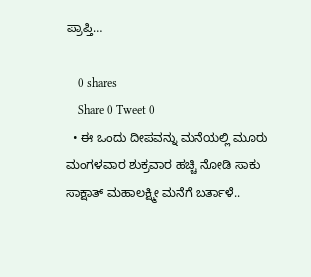ಪ್ರಾಪ್ತಿ…

    0 shares
    Share 0 Tweet 0
  • ಈ ಒಂದು ದೀಪವನ್ನು ಮನೆಯಲ್ಲಿ ಮೂರು ಮಂಗಳವಾರ ಶುಕ್ರವಾರ ಹಚ್ಚಿ ನೋಡಿ ಸಾಕು ಸಾಕ್ಷಾತ್ ಮಹಾಲಕ್ಷ್ಮೀ ಮನೆಗೆ ಬರ್ತಾಳೆ..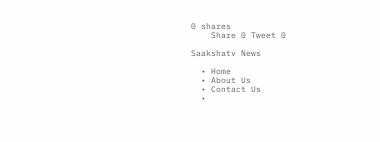0 shares
    Share 0 Tweet 0

Saakshatv News

  • Home
  • About Us
  • Contact Us
  •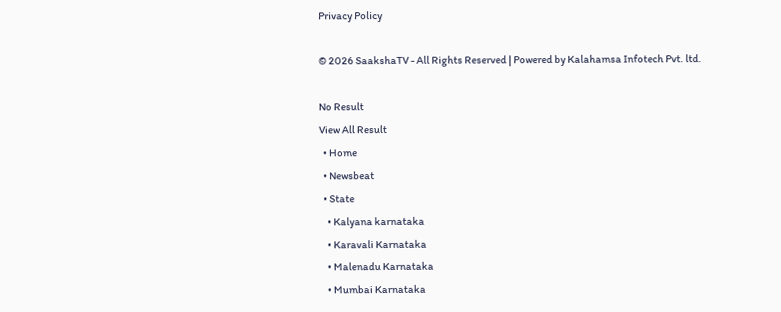Privacy Policy

© 2026 SaakshaTV - All Rights Reserved | Powered by Kalahamsa Infotech Pvt. ltd.

No Result
View All Result
  • Home
  • Newsbeat
  • State
    • Kalyana karnataka
    • Karavali Karnataka
    • Malenadu Karnataka
    • Mumbai Karnataka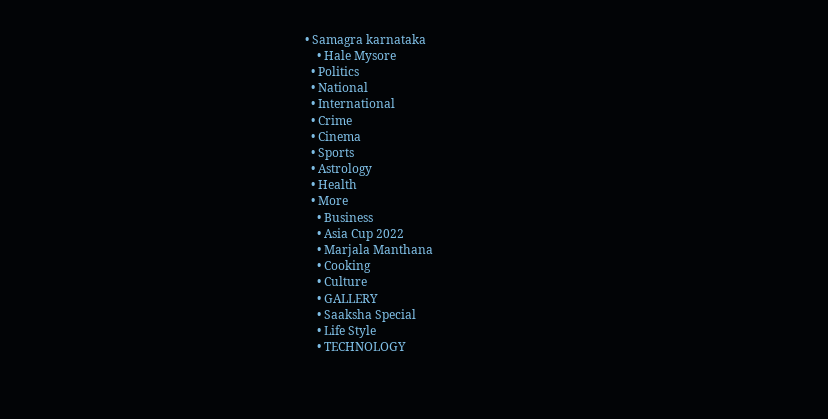• Samagra karnataka
    • Hale Mysore
  • Politics
  • National
  • International
  • Crime
  • Cinema
  • Sports
  • Astrology
  • Health
  • More
    • Business
    • Asia Cup 2022
    • Marjala Manthana
    • Cooking
    • Culture
    • GALLERY
    • Saaksha Special
    • Life Style
    • TECHNOLOGY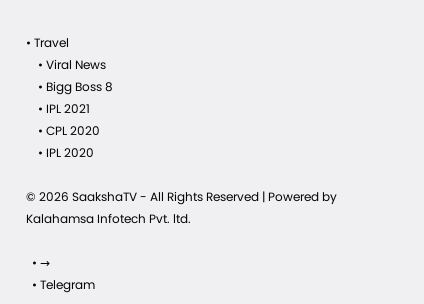• Travel
    • Viral News
    • Bigg Boss 8
    • IPL 2021
    • CPL 2020
    • IPL 2020

© 2026 SaakshaTV - All Rights Reserved | Powered by Kalahamsa Infotech Pvt. ltd.

  • →
  • Telegram